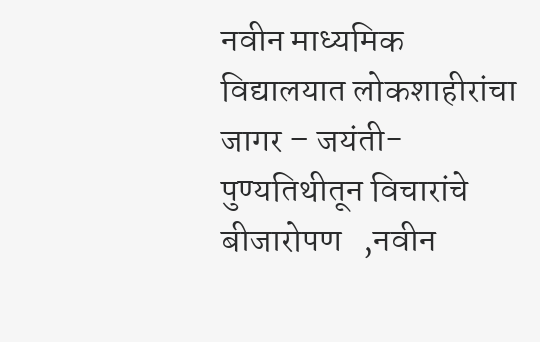नवीन माध्यमिक विद्यालयात लोकशाहीरांचा जागर – जयंती-पुण्यतिथीतून विचारांचे बीजारोपण   ,नवीन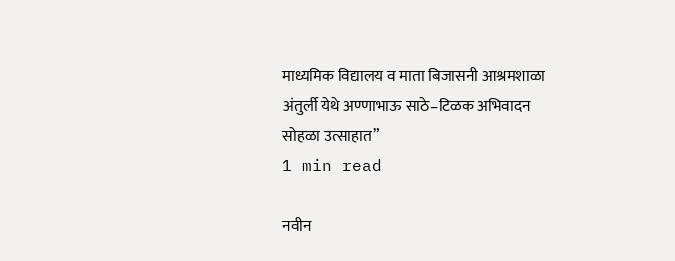माध्यमिक विद्यालय व माता बिजासनी आश्रमशाळा अंतुर्ली येथे अण्णाभाऊ साठे–टिळक अभिवादन सोहळा उत्साहात”
1 min read

नवीन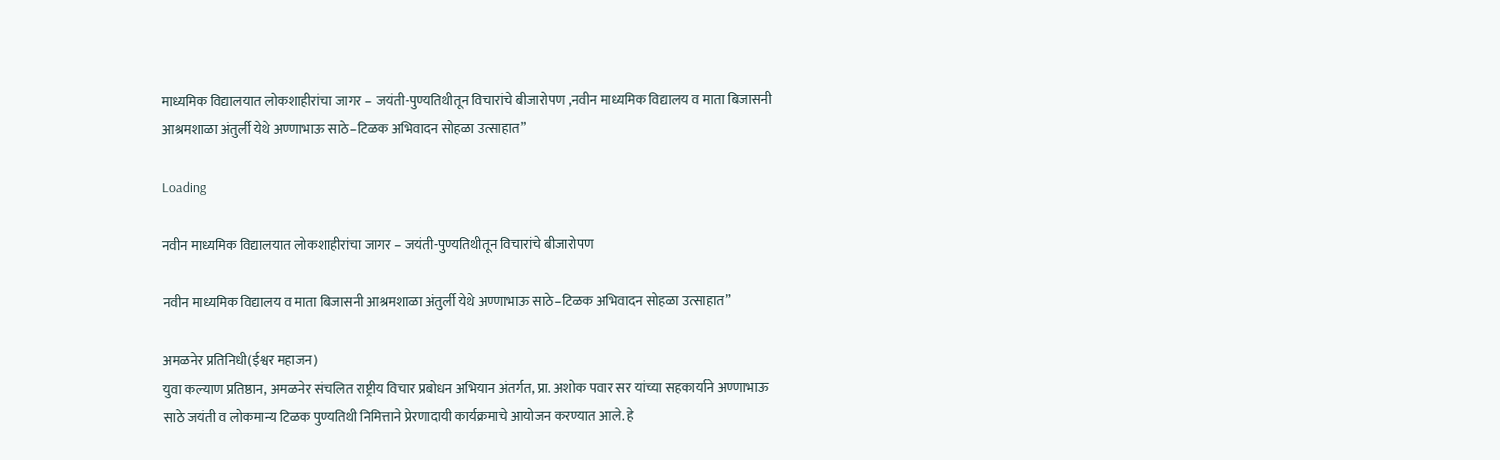माध्यमिक विद्यालयात लोकशाहीरांचा जागर – जयंती-पुण्यतिथीतून विचारांचे बीजारोपण ,नवीन माध्यमिक विद्यालय व माता बिजासनी आश्रमशाळा अंतुर्ली येथे अण्णाभाऊ साठे–टिळक अभिवादन सोहळा उत्साहात”

Loading

नवीन माध्यमिक विद्यालयात लोकशाहीरांचा जागर – जयंती-पुण्यतिथीतून विचारांचे बीजारोपण

नवीन माध्यमिक विद्यालय व माता बिजासनी आश्रमशाळा अंतुर्ली येथे अण्णाभाऊ साठे–टिळक अभिवादन सोहळा उत्साहात”

अमळनेर प्रतिनिधी(ईश्वर महाजन)
युवा कल्याण प्रतिष्ठान, अमळनेर संचलित राष्ट्रीय विचार प्रबोधन अभियान अंतर्गत, प्रा. अशोक पवार सर यांच्या सहकार्याने अण्णाभाऊ साठे जयंती व लोकमान्य टिळक पुण्यतिथी निमित्ताने प्रेरणादायी कार्यक्रमाचे आयोजन करण्यात आले. हे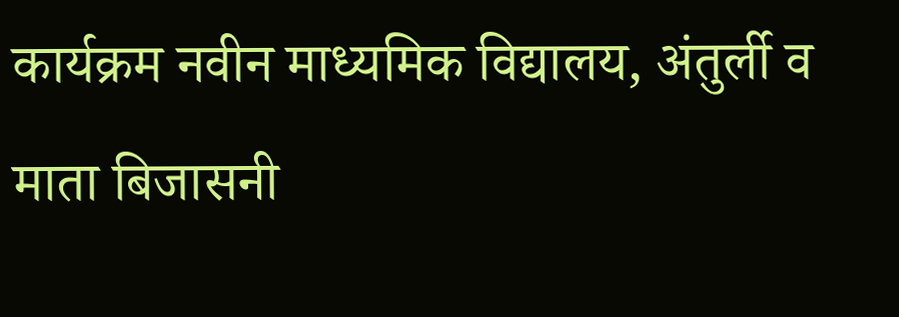कार्यक्रम नवीन माध्यमिक विद्यालय, अंतुर्ली व माता बिजासनी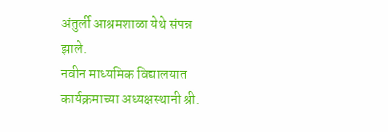अंतुर्ली आश्रमशाळा येथे संपन्न झाले.
नवीन माध्यमिक विद्यालयात कार्यक्रमाच्या अध्यक्षस्थानी श्री.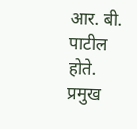आर. बी. पाटील होते. प्रमुख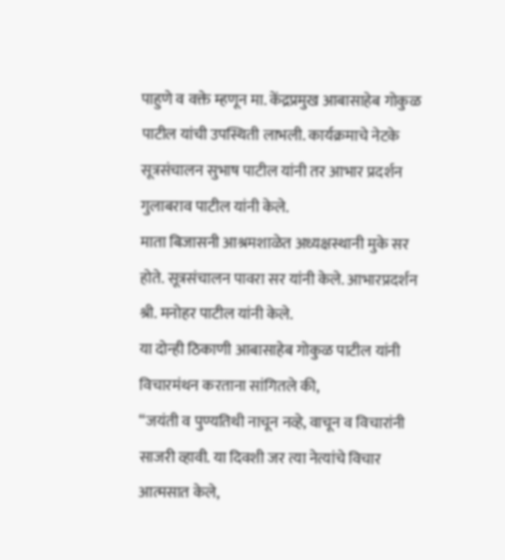पाहुणे व वक्ते म्हणून मा. केंद्रप्रमुख आबासाहेब गोकुळ पाटील यांची उपस्थिती लाभली. कार्यक्रमाचे नेटके सूत्रसंचालन सुभाष पाटील यांनी तर आभार प्रदर्शन गुलाबराव पाटील यांनी केले.
माता बिजासनी आश्रमशाळेत अध्यक्षस्थानी मुके सर होते. सूत्रसंचालन पावरा सर यांनी केले. आभारप्रदर्शन श्री. मनोहर पाटील यांनी केले.
या दोन्ही ठिकाणी आबासाहेब गोकुळ पाटील यांनी विचारमंथन करताना सांगितले की,
“जयंती व पुण्यतिथी नाचून नव्हे, वाचून व विचारांनी साजरी व्हावी. या दिवशी जर त्या नेत्यांचे विचार आत्मसात केले,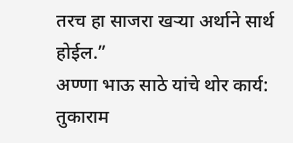तरच हा साजरा खऱ्या अर्थाने सार्थ होईल.”
अण्णा भाऊ साठे यांचे थोर कार्य:
तुकाराम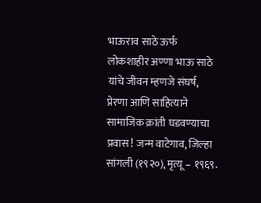भाऊराव साठे ऊर्फ लोकशाहीर अण्णा भाऊ साठे यांचे जीवन म्हणजे संघर्ष, प्रेरणा आणि साहित्याने सामाजिक क्रांती घडवण्याचा प्रवास! जन्म वाटेगाव, जिल्हा सांगली (१९२०), मृत्यू – १९६९.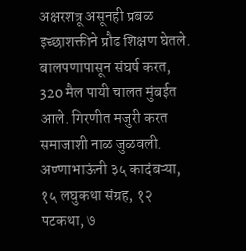अक्षरशत्रू असूनही प्रबळ इच्छाशक्तीने प्रौढ शिक्षण घेतले. बालपणापासून संघर्ष करत, 320 मैल पायी चालत मुंबईत आले. गिरणीत मजुरी करत समाजाशी नाळ जुळवली.
अण्णाभाऊंनी ३५ कादंबऱ्या, १५ लघुकथा संग्रह, १२ पटकथा, ७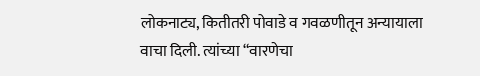लोकनाट्य, कितीतरी पोवाडे व गवळणीतून अन्यायाला वाचा दिली. त्यांच्या “वारणेचा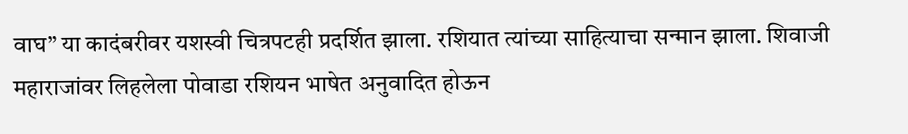वाघ” या कादंबरीवर यशस्वी चित्रपटही प्रदर्शित झाला. रशियात त्यांच्या साहित्याचा सन्मान झाला. शिवाजी महाराजांवर लिहलेला पोवाडा रशियन भाषेत अनुवादित होऊन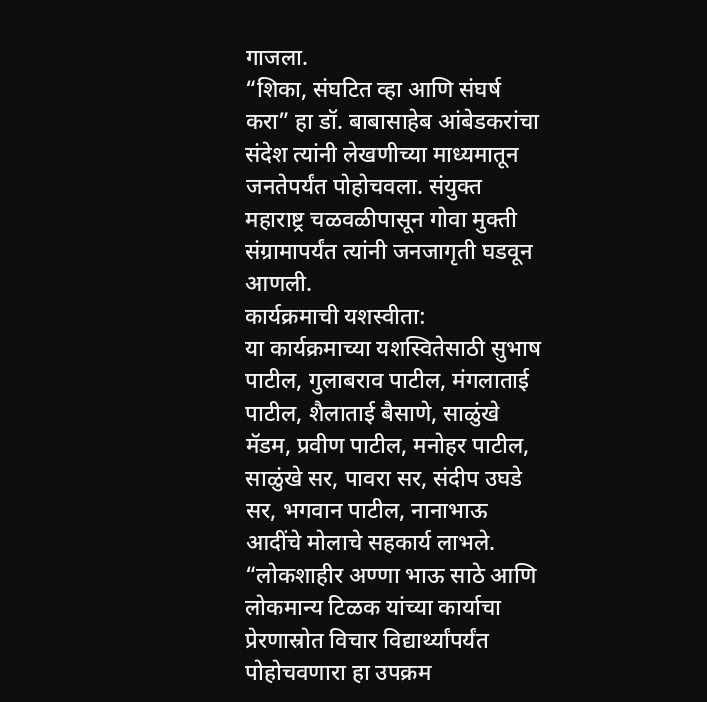गाजला.
“शिका, संघटित व्हा आणि संघर्ष करा” हा डॉ. बाबासाहेब आंबेडकरांचा संदेश त्यांनी लेखणीच्या माध्यमातून जनतेपर्यंत पोहोचवला. संयुक्त महाराष्ट्र चळवळीपासून गोवा मुक्ती संग्रामापर्यंत त्यांनी जनजागृती घडवून आणली.
कार्यक्रमाची यशस्वीता:
या कार्यक्रमाच्या यशस्वितेसाठी सुभाष पाटील, गुलाबराव पाटील, मंगलाताई पाटील, शैलाताई बैसाणे, साळुंखे मॅडम, प्रवीण पाटील, मनोहर पाटील, साळुंखे सर, पावरा सर, संदीप उघडे सर, भगवान पाटील, नानाभाऊ आदींचे मोलाचे सहकार्य लाभले.
“लोकशाहीर अण्णा भाऊ साठे आणि लोकमान्य टिळक यांच्या कार्याचा प्रेरणास्रोत विचार विद्यार्थ्यांपर्यंत पोहोचवणारा हा उपक्रम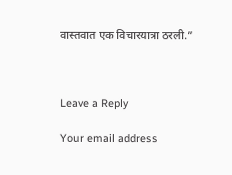वास्तवात एक विचारयात्रा ठरली.”



Leave a Reply

Your email address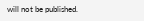will not be published.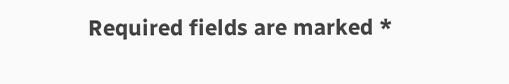Required fields are marked *